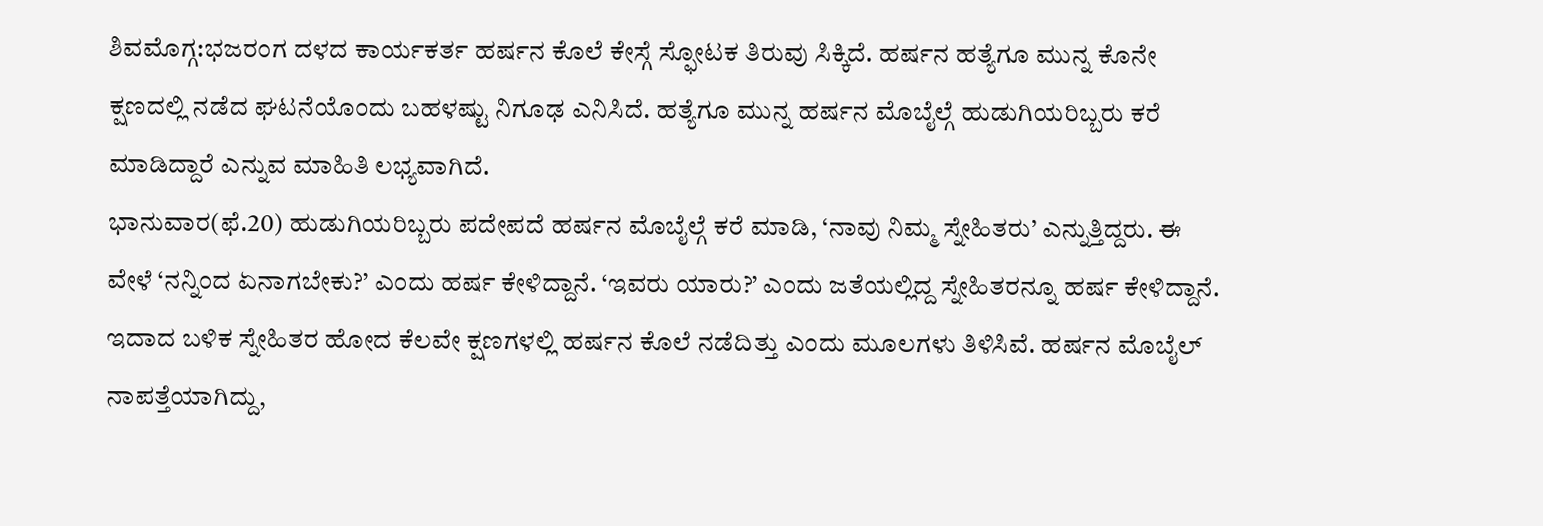ಶಿವಮೊಗ್ಗ:ಭಜರಂಗ ದಳದ ಕಾರ್ಯಕರ್ತ ಹರ್ಷನ ಕೊಲೆ ಕೇಸ್ಗೆ ಸ್ಫೋಟಕ ತಿರುವು ಸಿಕ್ಕಿದೆ. ಹರ್ಷನ ಹತ್ಯೆಗೂ ಮುನ್ನ ಕೊನೇ ಕ್ಷಣದಲ್ಲಿ ನಡೆದ ಘಟನೆಯೊಂದು ಬಹಳಷ್ಟು ನಿಗೂಢ ಎನಿಸಿದೆ. ಹತ್ಯೆಗೂ ಮುನ್ನ ಹರ್ಷನ ಮೊಬೈಲ್ಗೆ ಹುಡುಗಿಯರಿಬ್ಬರು ಕರೆ ಮಾಡಿದ್ದಾರೆ ಎನ್ನುವ ಮಾಹಿತಿ ಲಭ್ಯವಾಗಿದೆ.
ಭಾನುವಾರ(ಫೆ.20) ಹುಡುಗಿಯರಿಬ್ಬರು ಪದೇಪದೆ ಹರ್ಷನ ಮೊಬೈಲ್ಗೆ ಕರೆ ಮಾಡಿ, ‘ನಾವು ನಿಮ್ಮ ಸ್ನೇಹಿತರು’ ಎನ್ನುತ್ತಿದ್ದರು. ಈ ವೇಳೆ ‘ನನ್ನಿಂದ ಏನಾಗಬೇಕು?’ ಎಂದು ಹರ್ಷ ಕೇಳಿದ್ದಾನೆ. ‘ಇವರು ಯಾರು?’ ಎಂದು ಜತೆಯಲ್ಲಿದ್ದ ಸ್ನೇಹಿತರನ್ನೂ ಹರ್ಷ ಕೇಳಿದ್ದಾನೆ. ಇದಾದ ಬಳಿಕ ಸ್ನೇಹಿತರ ಹೋದ ಕೆಲವೇ ಕ್ಷಣಗಳಲ್ಲಿ ಹರ್ಷನ ಕೊಲೆ ನಡೆದಿತ್ತು ಎಂದು ಮೂಲಗಳು ತಿಳಿಸಿವೆ. ಹರ್ಷನ ಮೊಬೈಲ್ ನಾಪತ್ತೆಯಾಗಿದ್ದು,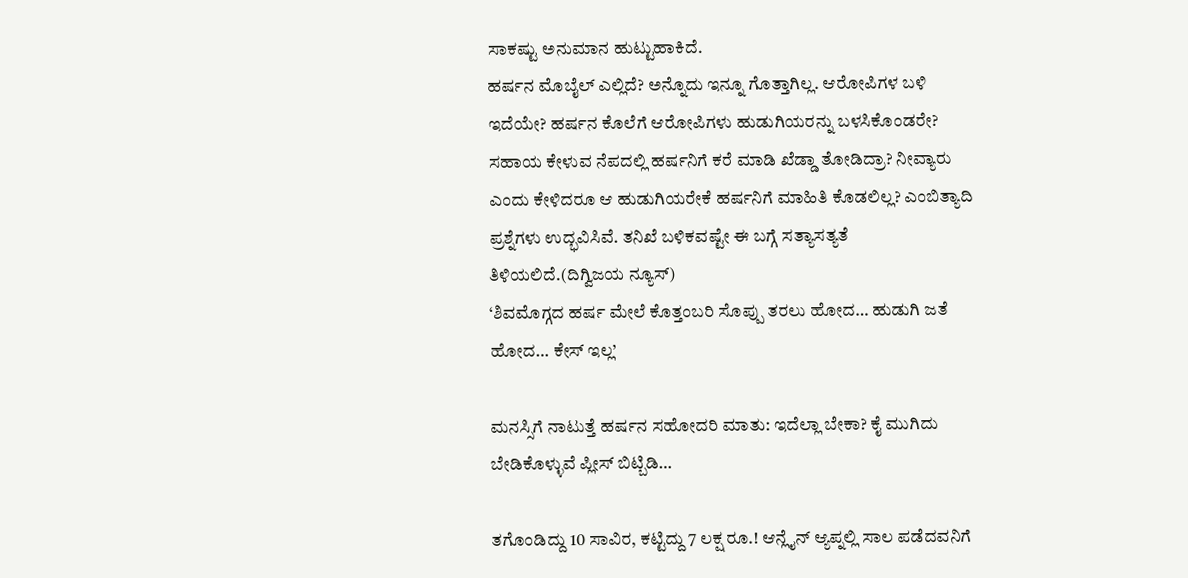ಸಾಕಷ್ಟು ಅನುಮಾನ ಹುಟ್ಟುಹಾಕಿದೆ.
ಹರ್ಷನ ಮೊಬೈಲ್ ಎಲ್ಲಿದೆ? ಅನ್ನೊದು ಇನ್ನೂ ಗೊತ್ತಾಗಿಲ್ಲ. ಆರೋಪಿಗಳ ಬಳಿ ಇದೆಯೇ? ಹರ್ಷನ ಕೊಲೆಗೆ ಆರೋಪಿಗಳು ಹುಡುಗಿಯರನ್ನು ಬಳಸಿಕೊಂಡರೇ? ಸಹಾಯ ಕೇಳುವ ನೆಪದಲ್ಲಿ ಹರ್ಷನಿಗೆ ಕರೆ ಮಾಡಿ ಖೆಡ್ಡಾ ತೋಡಿದ್ರಾ? ನೀವ್ಯಾರು ಎಂದು ಕೇಳಿದರೂ ಆ ಹುಡುಗಿಯರೇಕೆ ಹರ್ಷನಿಗೆ ಮಾಹಿತಿ ಕೊಡಲಿಲ್ಲ? ಎಂಬಿತ್ಯಾದಿ ಪ್ರಶ್ನೆಗಳು ಉದ್ಭವಿಸಿವೆ. ತನಿಖೆ ಬಳಿಕವಷ್ಟೇ ಈ ಬಗ್ಗೆ ಸತ್ಯಾಸತ್ಯತೆ ತಿಳಿಯಲಿದೆ.(ದಿಗ್ವಿಜಯ ನ್ಯೂಸ್)
‘ಶಿವಮೊಗ್ಗದ ಹರ್ಷ ಮೇಲೆ ಕೊತ್ತಂಬರಿ ಸೊಪ್ಪು ತರಲು ಹೋದ… ಹುಡುಗಿ ಜತೆ ಹೋದ… ಕೇಸ್ ಇಲ್ಲ’

ಮನಸ್ಸಿಗೆ ನಾಟುತ್ತೆ ಹರ್ಷನ ಸಹೋದರಿ ಮಾತು: ಇದೆಲ್ಲಾ ಬೇಕಾ? ಕೈ ಮುಗಿದು ಬೇಡಿಕೊಳ್ಳುವೆ ಪ್ಲೀಸ್ ಬಿಟ್ಬಿಡಿ…

ತಗೊಂಡಿದ್ದು 10 ಸಾವಿರ, ಕಟ್ಟಿದ್ದು 7 ಲಕ್ಷ ರೂ.! ಆನ್ಲೈನ್ ಆ್ಯಪ್ನಲ್ಲಿ ಸಾಲ ಪಡೆದವನಿಗೆ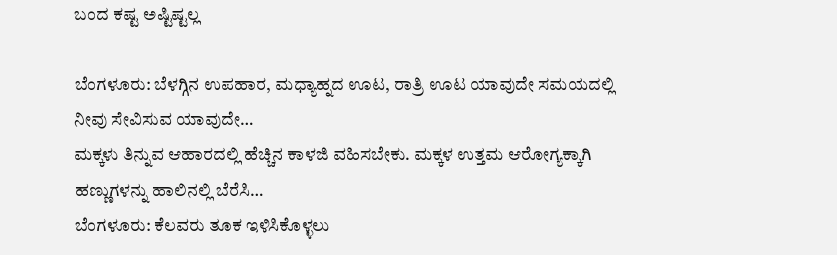ಬಂದ ಕಷ್ಟ ಅಷ್ಟಿಷ್ಟಲ್ಲ

ಬೆಂಗಳೂರು: ಬೆಳಗ್ಗಿನ ಉಪಹಾರ, ಮಧ್ಯಾಹ್ನದ ಊಟ, ರಾತ್ರಿ ಊಟ ಯಾವುದೇ ಸಮಯದಲ್ಲಿ ನೀವು ಸೇವಿಸುವ ಯಾವುದೇ…
ಮಕ್ಕಳು ತಿನ್ನುವ ಆಹಾರದಲ್ಲಿ ಹೆಚ್ಚಿನ ಕಾಳಜಿ ವಹಿಸಬೇಕು. ಮಕ್ಕಳ ಉತ್ತಮ ಆರೋಗ್ಯಕ್ಕಾಗಿ ಹಣ್ಣುಗಳನ್ನು ಹಾಲಿನಲ್ಲಿ ಬೆರೆಸಿ…
ಬೆಂಗಳೂರು: ಕೆಲವರು ತೂಕ ಇಳಿಸಿಕೊಳ್ಳಲು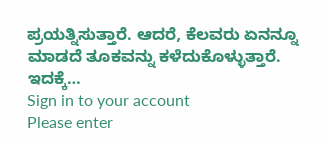ಪ್ರಯತ್ನಿಸುತ್ತಾರೆ. ಆದರೆ, ಕೆಲವರು ಏನನ್ನೂ ಮಾಡದೆ ತೂಕವನ್ನು ಕಳೆದುಕೊಳ್ಳುತ್ತಾರೆ. ಇದಕ್ಕೆ…
Sign in to your account
Please enter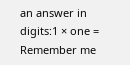an answer in digits:1 × one =
Remember me